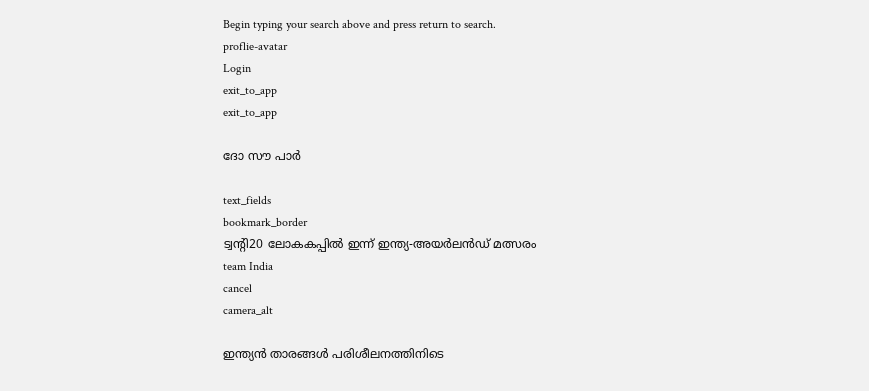Begin typing your search above and press return to search.
proflie-avatar
Login
exit_to_app
exit_to_app

ദോ സൗ പാർ

text_fields
bookmark_border
ട്വന്റി20 ലോകകപ്പിൽ ഇന്ന് ഇന്ത്യ-അയർലൻഡ് മത്സരം
team India
cancel
camera_alt

ഇന്ത്യൻ താരങ്ങൾ പരിശീലനത്തിനിടെ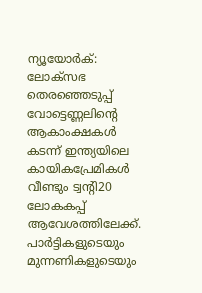ന്യൂയോർക്: ലോക്സഭ തെരഞ്ഞെടുപ്പ് വോട്ടെണ്ണലിന്റെ ആകാംക്ഷകൾ കടന്ന് ഇന്ത്യയിലെ കായികപ്രേമികൾ വീണ്ടും ട്വന്റി20 ലോകകപ്പ് ആവേശത്തിലേക്ക്. പാർട്ടികളുടെയും മുന്നണികളുടെയും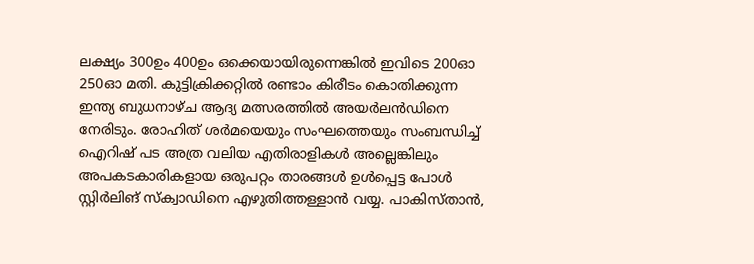ലക്ഷ്യം 300ഉം 400ഉം ഒക്കെയായിരുന്നെങ്കിൽ ഇവിടെ 200ഓ 250ഓ മതി. കുട്ടിക്രിക്കറ്റിൽ രണ്ടാം കിരീടം കൊതിക്കുന്ന ഇന്ത്യ ബുധനാഴ്ച ആദ്യ മത്സരത്തിൽ അയർലൻഡിനെ നേരിടും. രോഹിത് ശർമയെയും സംഘത്തെയും സംബന്ധിച്ച് ഐറിഷ് പട അത്ര വലിയ എതിരാളികൾ അല്ലെങ്കിലും അപകടകാരികളായ ഒരുപറ്റം താരങ്ങൾ ഉൾപ്പെട്ട പോൾ സ്റ്റിർലിങ് സ്ക്വാഡിനെ എഴുതിത്തള്ളാൻ വയ്യ. പാകിസ്താൻ,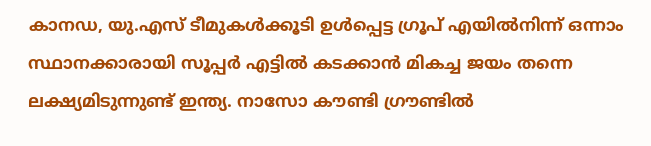കാനഡ, യു.എസ് ടീമുകൾക്കൂടി ഉൾപ്പെട്ട ഗ്രൂപ് എയിൽനിന്ന് ഒന്നാം സ്ഥാനക്കാരായി സൂപ്പർ എട്ടിൽ കടക്കാൻ മികച്ച ജയം തന്നെ ലക്ഷ്യമിടുന്നുണ്ട് ഇന്ത്യ. നാസോ കൗണ്ടി ഗ്രൗണ്ടിൽ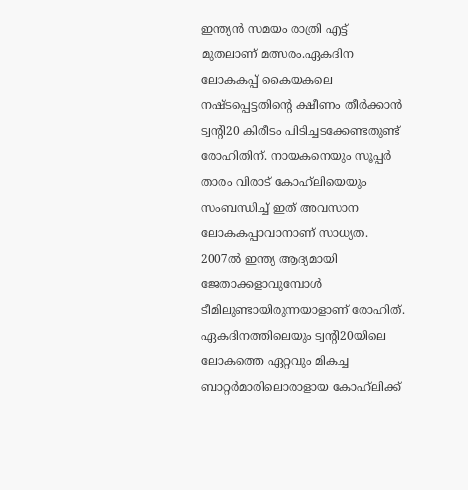ഇന്ത്യൻ സമയം രാത്രി എട്ട് മുതലാണ് മത്സരം.ഏകദിന ലോകകപ്പ് കൈയകലെ നഷ്ടപ്പെട്ടതിന്റെ ക്ഷീണം തീർക്കാൻ ട്വന്റി20 കിരീടം പിടിച്ചടക്കേണ്ടതുണ്ട് രോഹിതിന്. നായകനെയും സൂപ്പർ താരം വിരാട് കോഹ്‌ലി‍യെയും സംബന്ധിച്ച് ഇത് അവസാന ലോകകപ്പാവാനാണ് സാധ്യത. 2007ൽ ഇന്ത്യ ആദ്യമായി ജേതാക്കളാവുമ്പോൾ ടീമിലുണ്ടായിരുന്നയാളാണ് രോഹിത്. ഏകദിനത്തിലെയും ട്വന്റി20യിലെ ലോകത്തെ ഏറ്റവും മികച്ച ബാറ്റർമാരിലൊരാളായ കോഹ്‌ലിക്ക്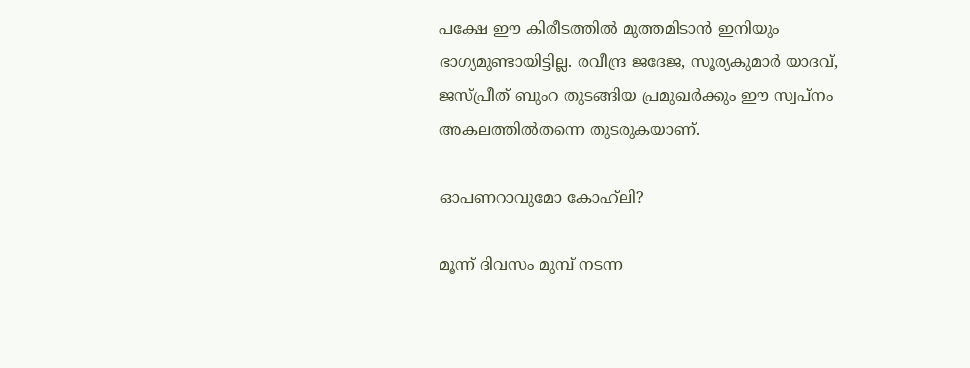പക്ഷേ ഈ കിരീടത്തിൽ മുത്തമിടാൻ ഇനിയും ഭാഗ്യമുണ്ടായിട്ടില്ല. രവീന്ദ്ര ജദേജ, സൂര്യകുമാർ യാദവ്, ജസ്പ്രീത് ബുംറ തുടങ്ങിയ പ്രമുഖർക്കും ഈ സ്വപ്നം അകലത്തിൽതന്നെ തുടരുകയാണ്.

ഓപണറാവുമോ കോഹ്‌ലി?

മൂന്ന് ദിവസം മുമ്പ് നടന്ന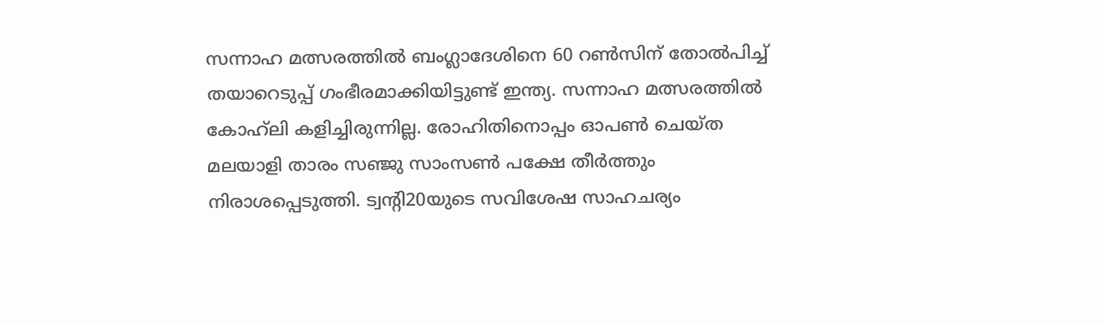സന്നാഹ മത്സരത്തിൽ ബംഗ്ലാദേശിനെ 60 റൺസിന് തോൽപിച്ച് തയാറെടുപ്പ് ഗംഭീരമാക്കിയിട്ടുണ്ട് ഇന്ത്യ. സന്നാഹ മത്സരത്തിൽ കോഹ്‌ലി കളിച്ചിരുന്നില്ല. രോഹിതിനൊപ്പം ഓപൺ ചെയ്ത മലയാളി താരം സഞ്ജു സാംസൺ പക്ഷേ തീർത്തും നിരാശപ്പെടുത്തി. ട്വന്റി20യുടെ സവിശേഷ സാഹചര്യം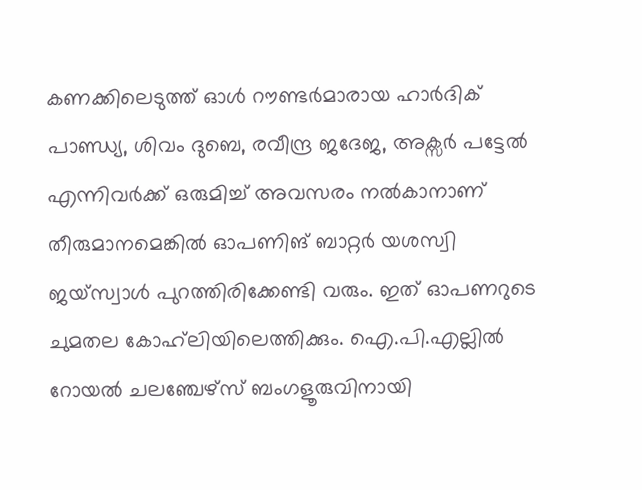കണക്കിലെടുത്ത് ഓൾ റൗണ്ടർമാരായ ഹാർദിക് പാണ്ഡ്യ, ശിവം ദുബെ, രവീന്ദ്ര ജദേജ, അക്സർ പട്ടേൽ എന്നിവർക്ക് ഒരുമിച്ച് അവസരം നൽകാനാണ് തീരുമാനമെങ്കിൽ ഓപണിങ് ബാറ്റർ യശസ്വി ജയ്സ്വാൾ പുറത്തിരിക്കേണ്ടി വരും. ഇത് ഓപണറുടെ ചുമതല കോഹ്‌ലിയിലെത്തിക്കും. ഐ.പി.എല്ലിൽ റോയൽ ചലഞ്ചേഴ്സ് ബംഗളൂരുവിനായി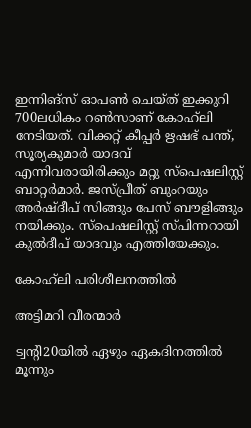ഇന്നിങ്സ് ഓപൺ ചെയ്ത് ഇക്കുറി 700ലധികം റൺസാണ് കോഹ്‌ലി നേടിയത്. വിക്കറ്റ് കീപ്പർ ഋഷഭ് പന്ത്, സൂര്യകുമാർ യാദവ് എന്നിവരായിരിക്കും മറ്റു സ്പെഷലിസ്റ്റ് ബാറ്റർമാർ. ജസ്പ്രീത് ബുംറയും അർഷ്ദീപ് സിങ്ങും പേസ് ബൗളിങ്ങും നയിക്കും. സ്പെഷലിസ്റ്റ് സ്പിന്നറായി കുൽദീപ് യാദവും എത്തിയേക്കും.

കോഹ്‌ലി പരിശീലനത്തിൽ

അട്ടിമറി വീരന്മാർ

ട്വന്റി20യിൽ ഏഴും ഏകദിനത്തിൽ മൂന്നും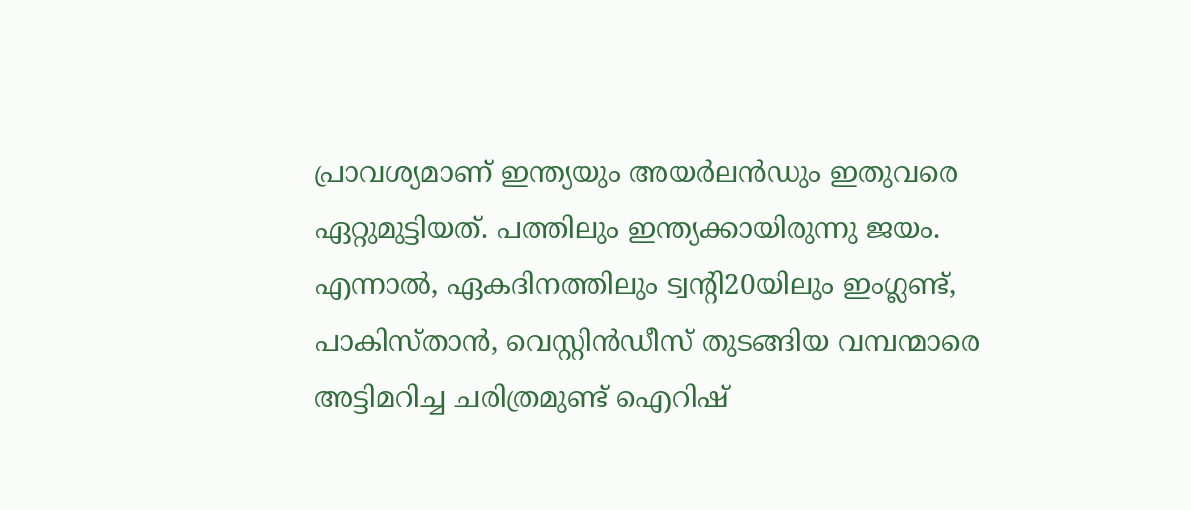പ്രാവശ്യമാണ് ഇന്ത്യയും അയർലൻഡും ഇതുവരെ ഏറ്റുമുട്ടിയത്. പത്തിലും ഇന്ത്യക്കായിരുന്നു ജയം. എന്നാൽ, ഏകദിനത്തിലും ട്വന്റി20യിലും ഇംഗ്ലണ്ട്, പാകിസ്താൻ, വെസ്റ്റിൻഡീസ് തുടങ്ങിയ വമ്പന്മാരെ അട്ടിമറിച്ച ചരിത്രമുണ്ട് ഐറിഷ്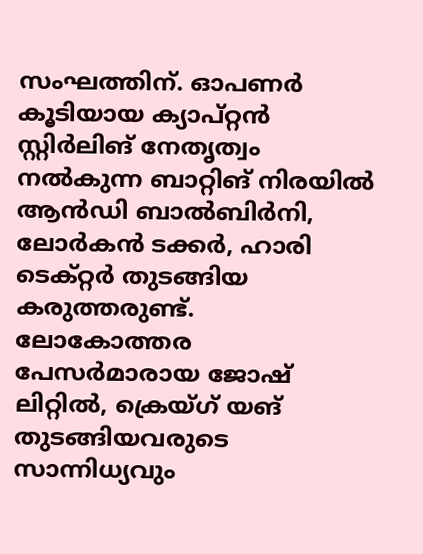സംഘത്തിന്. ഓപണർ കൂടിയായ ക്യാപ്റ്റൻ സ്റ്റിർലിങ് നേതൃത്വം നൽകുന്ന ബാറ്റിങ് നിരയിൽ ആൻഡി ബാൽബിർനി, ലോർകൻ ടക്കർ, ഹാരി ടെക്റ്റർ തുടങ്ങിയ കരുത്തരുണ്ട്. ലോകോത്തര പേസർമാരായ ജോഷ് ലിറ്റിൽ, ക്രെയ്ഗ് യങ് തുടങ്ങിയവരുടെ സാന്നിധ്യവും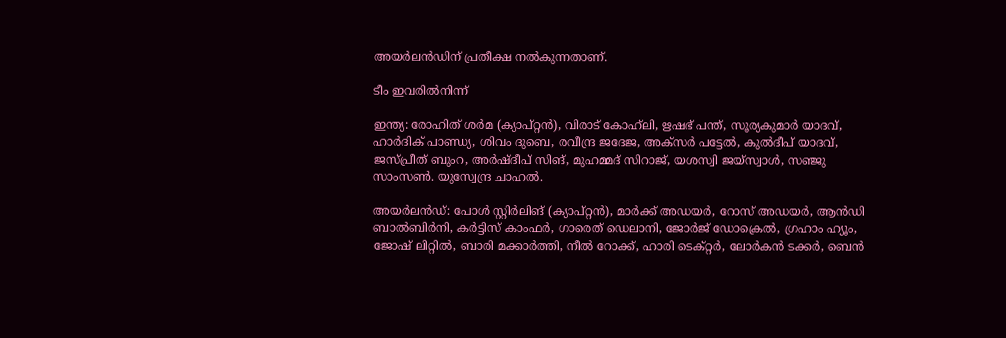അയർലൻഡിന് പ്രതീക്ഷ നൽകുന്നതാണ്.

ടീം ഇവരിൽനിന്ന്

ഇന്ത്യ: രോഹിത് ശർമ (ക്യാപ്റ്റൻ), വിരാട് കോഹ്‌ലി, ഋഷഭ് പന്ത്, സൂര്യകുമാർ യാദവ്, ഹാർദിക് പാണ്ഡ്യ, ശിവം ദുബെ, രവീന്ദ്ര ജദേജ, അക്സർ പട്ടേൽ, കുൽദീപ് യാദവ്, ജസ്പ്രീത് ബുംറ, അർഷ്ദീപ് സിങ്, മുഹമ്മദ് സിറാജ്, യശസ്വി ജയ്‌സ്വാൾ, സഞ്ജു സാംസൺ. യുസ്വേന്ദ്ര ചാഹൽ.

അയർലൻഡ്: പോൾ സ്റ്റിർലിങ് (ക്യാപ്റ്റൻ), മാർക്ക് അഡയർ, റോസ് അഡയർ, ആൻഡി ബാൽബിർനി, കർട്ടിസ് കാംഫർ, ഗാരെത് ഡെലാനി, ജോർജ് ഡോക്രെൽ, ഗ്രഹാം ഹ്യൂം, ജോഷ് ലിറ്റിൽ, ബാരി മക്കാർത്തി, നീൽ റോക്ക്, ഹാരി ടെക്റ്റർ, ലോർകൻ ടക്കർ, ബെൻ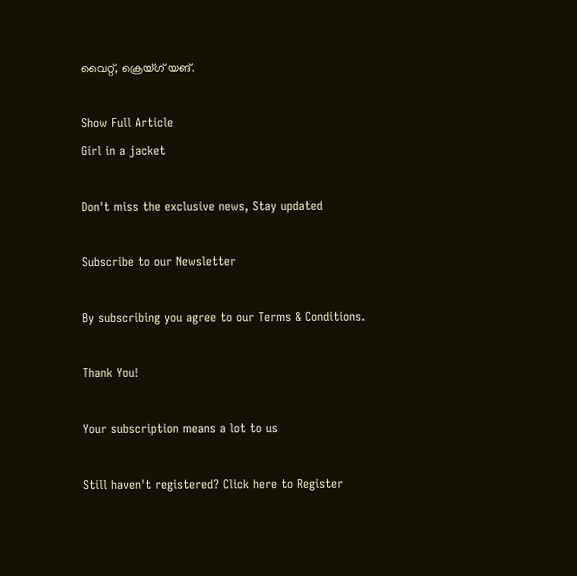വൈറ്റ്, ക്രെയ്ഗ് യങ്.

Show Full Article
Girl in a jacket

Don't miss the exclusive news, Stay updated

Subscribe to our Newsletter

By subscribing you agree to our Terms & Conditions.

Thank You!

Your subscription means a lot to us

Still haven't registered? Click here to Register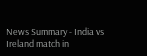News Summary - India vs Ireland match in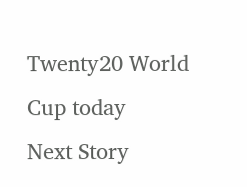Twenty20 World Cup today
Next Story